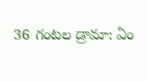36 గంటల డ్రామా: ఏం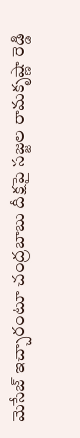మెసేజ్ ఇచ్చారంటూ చంద్రబాబు దీక్షపై సజ్జల రామకృష్ణా రెడ్డి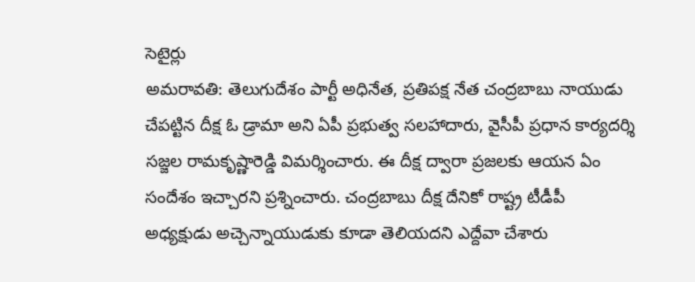సెటైర్లు
అమరావతి: తెలుగుదేశం పార్టీ అధినేత, ప్రతిపక్ష నేత చంద్రబాబు నాయుడు చేపట్టిన దీక్ష ఓ డ్రామా అని ఏపీ ప్రభుత్వ సలహాదారు, వైసీపీ ప్రధాన కార్యదర్శి సజ్జల రామకృష్ణారెడ్డి విమర్శించారు. ఈ దీక్ష ద్వారా ప్రజలకు ఆయన ఏం సందేశం ఇచ్చారని ప్రశ్నించారు. చంద్రబాబు దీక్ష దేనికో రాష్ట్ర టీడీపీ అధ్యక్షుడు అచ్చెన్నాయుడుకు కూడా తెలియదని ఎద్దేవా చేశారు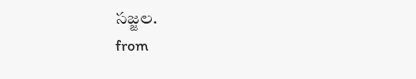సజ్జల.
from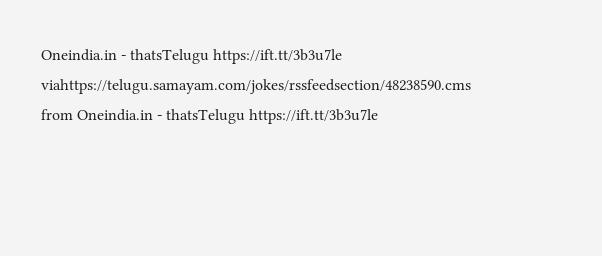Oneindia.in - thatsTelugu https://ift.tt/3b3u7le
viahttps://telugu.samayam.com/jokes/rssfeedsection/48238590.cms
from Oneindia.in - thatsTelugu https://ift.tt/3b3u7le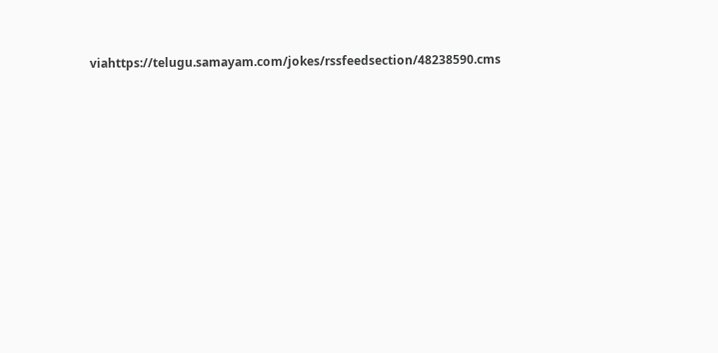viahttps://telugu.samayam.com/jokes/rssfeedsection/48238590.cms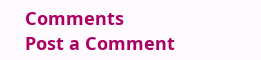Comments
Post a Comment